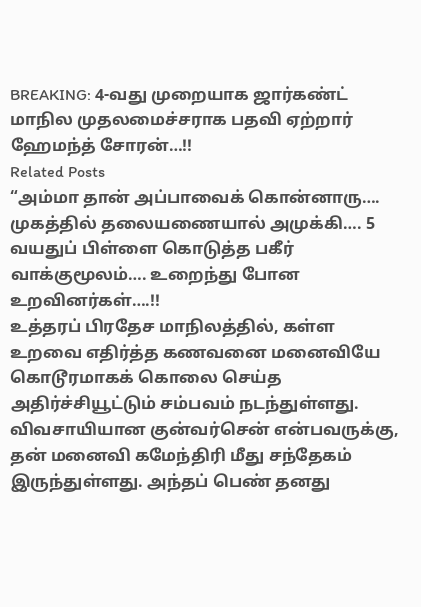BREAKING: 4-வது முறையாக ஜார்கண்ட் மாநில முதலமைச்சராக பதவி ஏற்றார் ஹேமந்த் சோரன்…!!
Related Posts
“அம்மா தான் அப்பாவைக் கொன்னாரு…. முகத்தில் தலையணையால் அமுக்கி…. 5 வயதுப் பிள்ளை கொடுத்த பகீர் வாக்குமூலம்…. உறைந்து போன உறவினர்கள்….!!
உத்தரப் பிரதேச மாநிலத்தில், கள்ள உறவை எதிர்த்த கணவனை மனைவியே கொடூரமாகக் கொலை செய்த அதிர்ச்சியூட்டும் சம்பவம் நடந்துள்ளது. விவசாயியான குன்வர்சென் என்பவருக்கு, தன் மனைவி கமேந்திரி மீது சந்தேகம் இருந்துள்ளது. அந்தப் பெண் தனது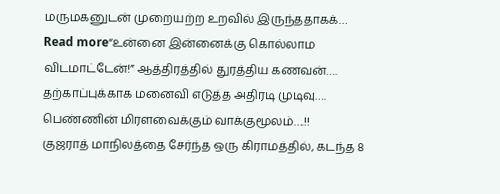மருமகனுடன் முறையற்ற உறவில் இருந்ததாகக்…
Read more“உன்னை இன்னைக்கு கொல்லாம விடமாட்டேன்!” ஆத்திரத்தில் துரத்திய கணவன்…. தற்காப்புக்காக மனைவி எடுத்த அதிரடி முடிவு…. பெண்ணின் மிரளவைக்கும் வாக்குமூலம்….!!
குஜராத் மாநிலத்தை சேர்ந்த ஒரு கிராமத்தில், கடந்த 8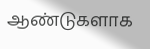ஆண்டுகளாக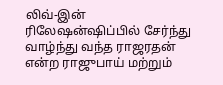லிவ்-இன் ரிலேஷன்ஷிப்பில் சேர்ந்து வாழ்ந்து வந்த ராஜரதன் என்ற ராஜுபாய் மற்றும்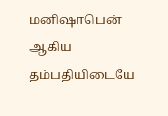மனிஷாபென் ஆகிய தம்பதியிடையே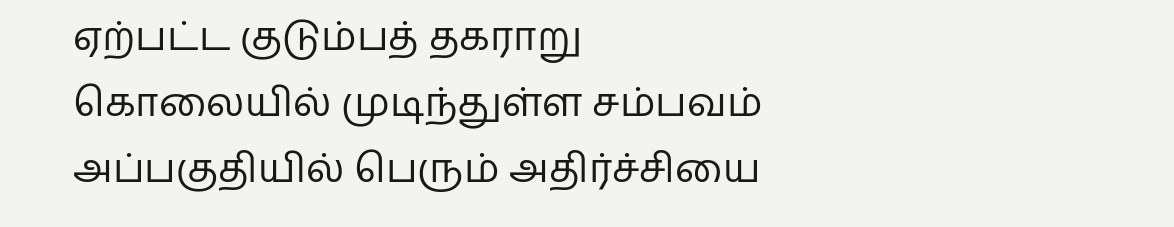ஏற்பட்ட குடும்பத் தகராறு கொலையில் முடிந்துள்ள சம்பவம் அப்பகுதியில் பெரும் அதிர்ச்சியை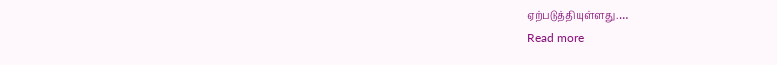ஏற்படுத்தியுள்ளது.…
Read more